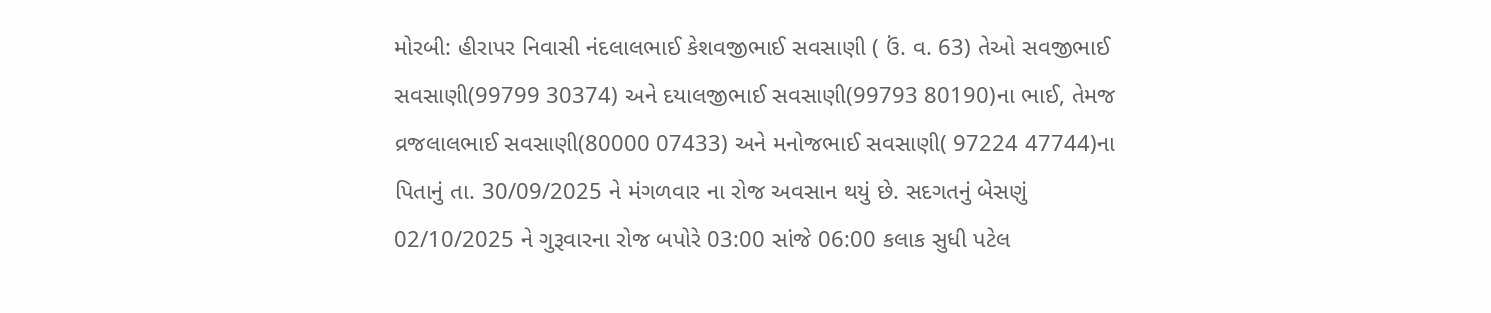મોરબી: હીરાપર નિવાસી નંદલાલભાઈ કેશવજીભાઈ સવસાણી ( ઉં. વ. 63) તેઓ સવજીભાઈ સવસાણી(99799 30374) અને દયાલજીભાઈ સવસાણી(99793 80190)ના ભાઈ, તેમજ વ્રજલાલભાઈ સવસાણી(80000 07433) અને મનોજભાઈ સવસાણી( 97224 47744)ના પિતાનું તા. 30/09/2025 ને મંગળવાર ના રોજ અવસાન થયું છે. સદગતનું બેસણું 02/10/2025 ને ગુરૂવારના રોજ બપોરે 03:00 સાંજે 06:00 કલાક સુધી પટેલ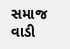સમાજ વાડી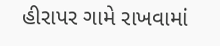હીરાપર ગામે રાખવામાં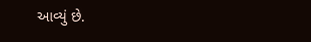આવ્યું છે.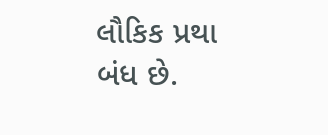લૌકિક પ્રથા બંધ છે.